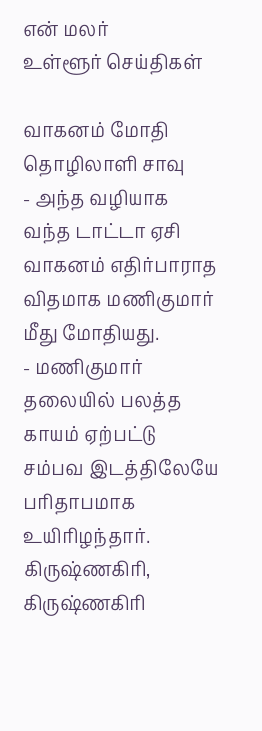என் மலர்
உள்ளூர் செய்திகள்

வாகனம் மோதி தொழிலாளி சாவு
- அந்த வழியாக வந்த டாட்டா ஏசி வாகனம் எதிர்பாராத விதமாக மணிகுமார் மீது மோதியது.
- மணிகுமார் தலையில் பலத்த காயம் ஏற்பட்டு சம்பவ இடத்திலேயே பரிதாபமாக உயிரிழந்தார்.
கிருஷ்ணகிரி,
கிருஷ்ணகிரி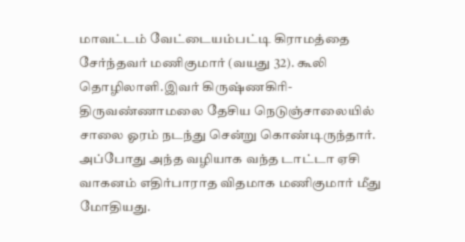மாவட்டம் வேட்டையம்பட்டி கிராமத்தை சேர்ந்தவர் மணிகுமார் (வயது 32). கூலி தொழிலாளி.இவர் கிருஷ்ணகிரி- திருவண்ணாமலை தேசிய நெடுஞ்சாலையில் சாலை ஓரம் நடந்து சென்று கொண்டிருந்தார். அப்போது அந்த வழியாக வந்த டாட்டா ஏசி வாகனம் எதிர்பாராத விதமாக மணிகுமார் மீது மோதியது.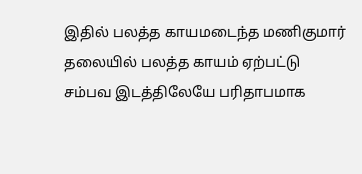இதில் பலத்த காயமடைந்த மணிகுமார் தலையில் பலத்த காயம் ஏற்பட்டு சம்பவ இடத்திலேயே பரிதாபமாக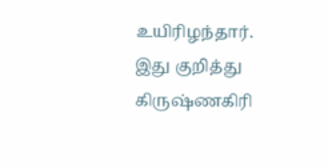உயிரிழந்தார். இது குறித்து கிருஷ்ணகிரி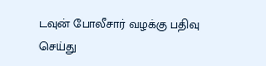டவுன் போலீசார் வழக்கு பதிவு செய்து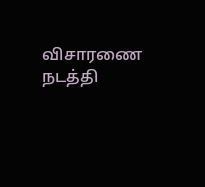விசாரணை நடத்தி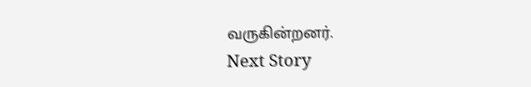வருகின்றனர்.
Next Story